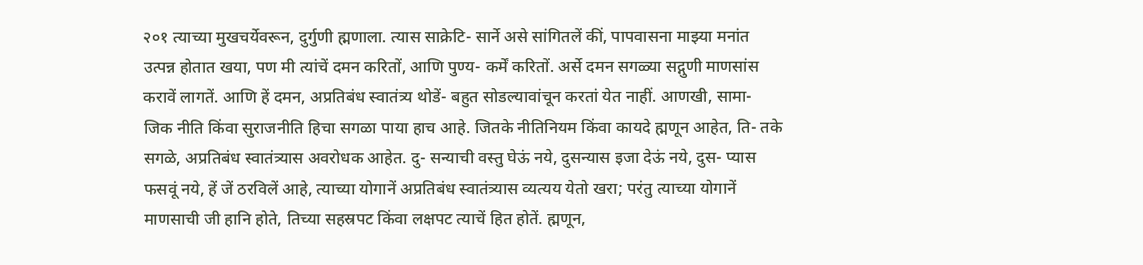२०१ त्याच्या मुखचर्येवरून, दुर्गुणी ह्मणाला. त्यास साक्रेटि- सार्ने असे सांगितलें कीं, पापवासना माझ्या मनांत उत्पन्न होतात खया, पण मी त्यांचें दमन करितों, आणि पुण्य- कर्में करितों. अर्से दमन सगळ्या सद्गुणी माणसांस करावें लागतें. आणि हें दमन, अप्रतिबंध स्वातंत्र्य थोडें- बहुत सोडल्यावांचून करतां येत नाहीं. आणखी, सामा- जिक नीति किंवा सुराजनीति हिचा सगळा पाया हाच आहे. जितके नीतिनियम किंवा कायदे ह्मणून आहेत, ति- तके सगळे, अप्रतिबंध स्वातंत्र्यास अवरोधक आहेत. दु- सन्याची वस्तु घेऊं नये, दुसन्यास इजा देऊं नये, दुस- प्यास फसवूं नये, हें जें ठरविलें आहे, त्याच्या योगानें अप्रतिबंध स्वातंत्र्यास व्यत्यय येतो खरा; परंतु त्याच्या योगानें माणसाची जी हानि होते, तिच्या सहस्रपट किंवा लक्षपट त्याचें हित होतें. ह्मणून,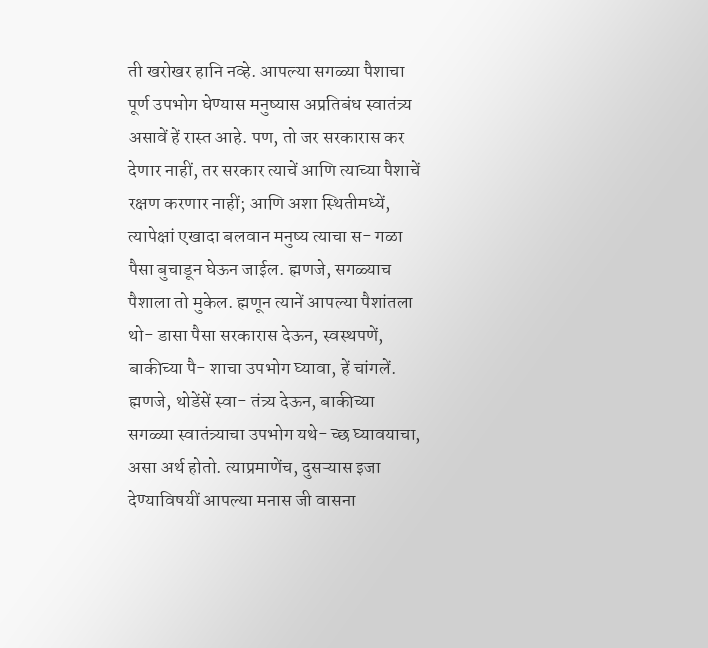ती खरोखर हानि नव्हे. आपल्या सगळ्या पैशाचा पूर्ण उपभोग घेण्यास मनुष्यास अप्रतिबंध स्वातंत्र्य असावें हें रास्त आहे. पण, तो जर सरकारास कर देणार नाहीं, तर सरकार त्याचें आणि त्याच्या पैशाचें रक्षण करणार नाहीं; आणि अशा स्थितीमध्यें, त्यापेक्षां एखादा बलवान मनुष्य त्याचा स- गळा पैसा बुचाडून घेऊन जाईल. ह्मणजे, सगळ्याच पैशाला तो मुकेल. ह्मणून त्यानें आपल्या पैशांतला थो- डासा पैसा सरकारास देऊन, स्वस्थपणें, बाकीच्या पै- शाचा उपभोग घ्यावा, हें चांगलें. ह्मणजे, थोडेंसें स्वा- तंत्र्य देऊन, बाकीच्या सगळ्या स्वातंत्र्याचा उपभोग यथे- च्छ घ्यावयाचा, असा अर्थ होतो. त्याप्रमाणेंच, दुसऱ्यास इजा देण्याविषयीं आपल्या मनास जी वासना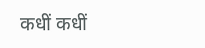कधीं कधीं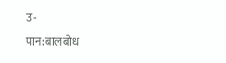उ-
पान:बालबोध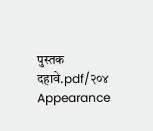पुस्तक दहावे.pdf/२०४
Appearance